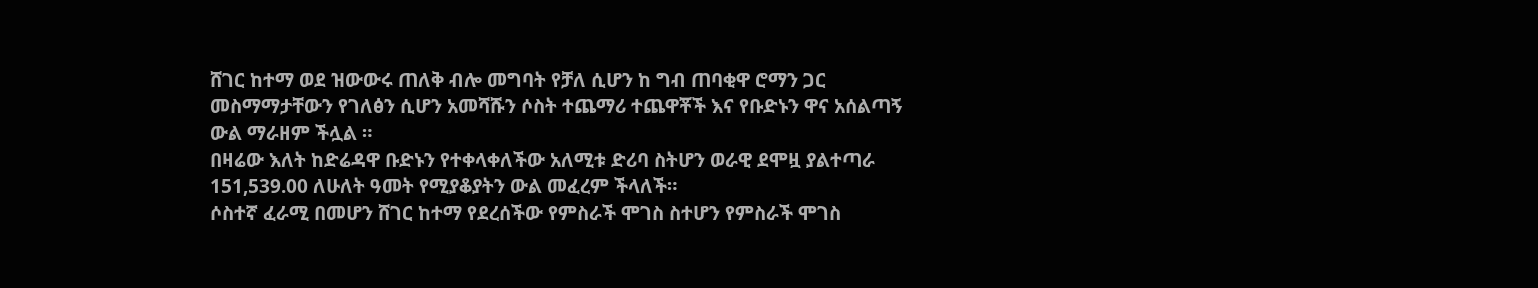ሸገር ከተማ ወደ ዝውውሩ ጠለቅ ብሎ መግባት የቻለ ሲሆን ከ ግብ ጠባቂዋ ሮማን ጋር መስማማታቸውን የገለፅን ሲሆን አመሻሹን ሶስት ተጨማሪ ተጨዋቾች እና የቡድኑን ዋና አሰልጣኝ ውል ማራዘም ችሏል ።
በዛሬው እለት ከድሬዳዋ ቡድኑን የተቀላቀለችው አለሚቱ ድሪባ ስትሆን ወራዊ ደሞዟ ያልተጣራ 151,539.00 ለሁለት ዓመት የሚያቆያትን ውል መፈረም ችላለች።
ሶስተኛ ፈራሚ በመሆን ሸገር ከተማ የደረሰችው የምስራች ሞገስ ስተሆን የምስራች ሞገስ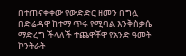በተጠናቀቀው የውድድር ዘመን በግሏ በድሬዳዋ ከተማ ጥሩ የሚባል እንቅስቃሴ ማድረግ ችላለች ተጨዋቾዋ የአንድ ዓመት ኮንትራት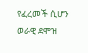የፈረመች ሲሆን ወራዊ ደሞዝ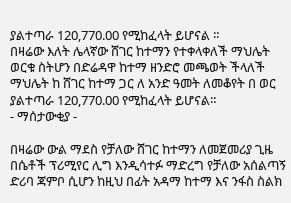ያልተጣራ 120,770.00 የሚከፈላት ይሆናል ።
በዛሬው እለት ሌላኛው ሸገር ከተማን የተቀላቀለች ማህሌት ወርቁ ስትሆን በድሬዳዋ ከተማ ዘንድሮ መጫወት ችላለች ማህሌት ከ ሸገር ከተማ ጋር ለ አንድ ዓመት ለመቆየት በ ወር ያልተጣራ 120,770.00 የሚከፈላት ይሆናል።
- ማሰታውቂያ -

በዛሬው ውል ማደስ የቻለው ሸገር ከተማን ለመጀመሪያ ጊዜ በሴቶች ፕሪሚየር ሊግ እንዲሳተፉ ማድረግ የቻለው አሰልጣኝ ድሪባ ጃምቦ ሲሆን ከዚህ በፊት አዳማ ከተማ እና ንፋስ ስልክ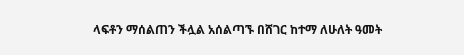ላፍቶን ማሰልጠን ችሏል አሰልጣኙ በሸገር ከተማ ለሁለት ዓመት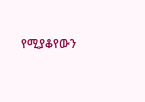የሚያቆየውን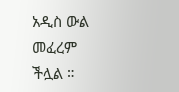አዲስ ውል መፈረም ችሏል ።